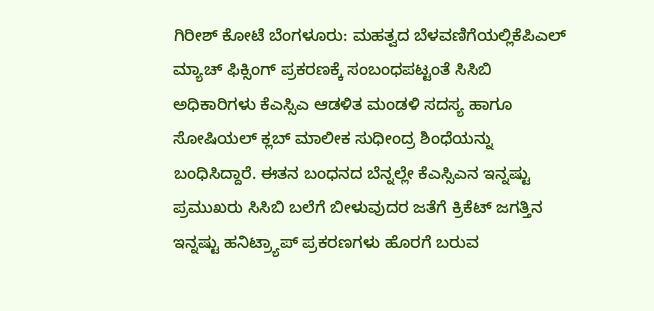ಗಿರೀಶ್ ಕೋಟೆ ಬೆಂಗಳೂರು: ಮಹತ್ವದ ಬೆಳವಣಿಗೆಯಲ್ಲಿಕೆಪಿಎಲ್ ಮ್ಯಾಚ್ ಫಿಕ್ಸಿಂಗ್ ಪ್ರಕರಣಕ್ಕೆ ಸಂಬಂಧಪಟ್ಟಂತೆ ಸಿಸಿಬಿ ಅಧಿಕಾರಿಗಳು ಕೆಎಸ್ಸಿಎ ಆಡಳಿತ ಮಂಡಳಿ ಸದಸ್ಯ ಹಾಗೂ ಸೋಷಿಯಲ್ ಕ್ಲಬ್ ಮಾಲೀಕ ಸುಧೀಂದ್ರ ಶಿಂಧೆಯನ್ನು ಬಂಧಿಸಿದ್ದಾರೆ. ಈತನ ಬಂಧನದ ಬೆನ್ನಲ್ಲೇ ಕೆಎಸ್ಸಿಎನ ಇನ್ನಷ್ಟು ಪ್ರಮುಖರು ಸಿಸಿಬಿ ಬಲೆಗೆ ಬೀಳುವುದರ ಜತೆಗೆ ಕ್ರಿಕೆಟ್ ಜಗತ್ತಿನ ಇನ್ನಷ್ಟು ಹನಿಟ್ರ್ಯಾಪ್ ಪ್ರಕರಣಗಳು ಹೊರಗೆ ಬರುವ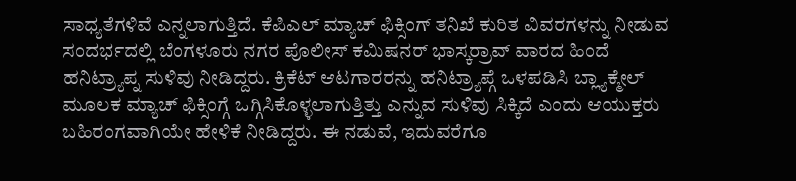ಸಾಧ್ಯತೆಗಳಿವೆ ಎನ್ನಲಾಗುತ್ತಿದೆ. ಕೆಪಿಎಲ್ ಮ್ಯಾಚ್ ಫಿಕ್ಸಿಂಗ್ ತನಿಖೆ ಕುರಿತ ವಿವರಗಳನ್ನು ನೀಡುವ ಸಂದರ್ಭದಲ್ಲಿ ಬೆಂಗಳೂರು ನಗರ ಪೊಲೀಸ್ ಕಮಿಷನರ್ ಭಾಸ್ಕರ್ರಾವ್ ವಾರದ ಹಿಂದೆ ಹನಿಟ್ರ್ಯಾಪ್ನ ಸುಳಿವು ನೀಡಿದ್ದರು. ಕ್ರಿಕೆಟ್ ಆಟಗಾರರನ್ನು ಹನಿಟ್ರ್ಯಾಪ್ಗೆ ಒಳಪಡಿಸಿ ಬ್ಲ್ಯಾಕ್ಮೇಲ್ ಮೂಲಕ ಮ್ಯಾಚ್ ಫಿಕ್ಸಿಂಗ್ಗೆ ಒಗ್ಗಿಸಿಕೊಳ್ಳಲಾಗುತ್ತಿತ್ತು ಎನ್ನುವ ಸುಳಿವು ಸಿಕ್ಕಿದೆ ಎಂದು ಆಯುಕ್ತರು ಬಹಿರಂಗವಾಗಿಯೇ ಹೇಳಿಕೆ ನೀಡಿದ್ದರು. ಈ ನಡುವೆ, ಇದುವರೆಗೂ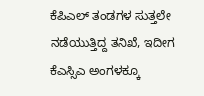ಕೆಪಿಎಲ್ ತಂಡಗಳ ಸುತ್ತಲೇ ನಡೆಯುತ್ತಿದ್ದ ತನಿಖೆ, ಇದೀಗ ಕೆಎಸ್ಸಿಎ ಅಂಗಳಕ್ಕೂ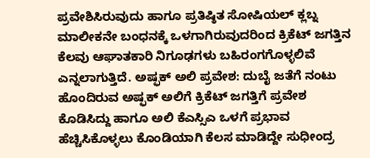ಪ್ರವೇಶಿಸಿರುವುದು ಹಾಗೂ ಪ್ರತಿಷ್ಠಿತ ಸೋಷಿಯಲ್ ಕ್ಲಬ್ನ ಮಾಲೀಕನೇ ಬಂಧನಕ್ಕೆ ಒಳಗಾಗಿರುವುದರಿಂದ ಕ್ರಿಕೆಟ್ ಜಗತ್ತಿನ ಕೆಲವು ಆಘಾತಕಾರಿ ನಿಗೂಢಗಳು ಬಹಿರಂಗಗೊಳ್ಳಲಿವೆ ಎನ್ನಲಾಗುತ್ತಿದೆ. ಅಷ್ಫಕ್ ಅಲಿ ಪ್ರವೇಶ: ದುಬೈ ಜತೆಗೆ ನಂಟು ಹೊಂದಿರುವ ಅಷ್ಫಕ್ ಅಲಿಗೆ ಕ್ರಿಕೆಟ್ ಜಗತ್ತಿಗೆ ಪ್ರವೇಶ ಕೊಡಿಸಿದ್ದು ಹಾಗೂ ಅಲಿ ಕೆಎಸ್ಸಿಎ ಒಳಗೆ ಪ್ರಭಾವ ಹೆಚ್ಚಿಸಿಕೊಳ್ಳಲು ಕೊಂಡಿಯಾಗಿ ಕೆಲಸ ಮಾಡಿದ್ದೇ ಸುಧೀಂದ್ರ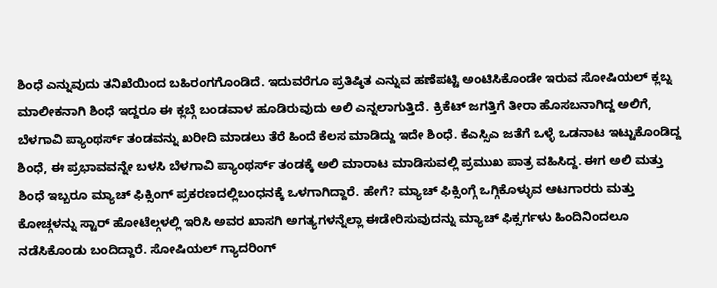ಶಿಂಧೆ ಎನ್ನುವುದು ತನಿಖೆಯಿಂದ ಬಹಿರಂಗಗೊಂಡಿದೆ. ಇದುವರೆಗೂ ಪ್ರತಿಷ್ಠಿತ ಎನ್ನುವ ಹಣೆಪಟ್ಟಿ ಅಂಟಿಸಿಕೊಂಡೇ ಇರುವ ಸೋಷಿಯಲ್ ಕ್ಲಬ್ನ ಮಾಲೀಕನಾಗಿ ಶಿಂಧೆ ಇದ್ದರೂ ಈ ಕ್ಲಬ್ಗೆ ಬಂಡವಾಳ ಹೂಡಿರುವುದು ಅಲಿ ಎನ್ನಲಾಗುತ್ತಿದೆ. ಕ್ರಿಕೆಟ್ ಜಗತ್ತಿಗೆ ತೀರಾ ಹೊಸಬನಾಗಿದ್ದ ಅಲಿಗೆ, ಬೆಳಗಾವಿ ಪ್ಯಾಂಥರ್ಸ್ ತಂಡವನ್ನು ಖರೀದಿ ಮಾಡಲು ತೆರೆ ಹಿಂದೆ ಕೆಲಸ ಮಾಡಿದ್ದು ಇದೇ ಶಿಂಧೆ. ಕೆಎಸ್ಸಿಎ ಜತೆಗೆ ಒಳ್ಳೆ ಒಡನಾಟ ಇಟ್ಟುಕೊಂಡಿದ್ದ ಶಿಂಧೆ, ಈ ಪ್ರಭಾವವನ್ನೇ ಬಳಸಿ ಬೆಳಗಾವಿ ಪ್ಯಾಂಥರ್ಸ್ ತಂಡಕ್ಕೆ ಅಲಿ ಮಾರಾಟ ಮಾಡಿಸುವಲ್ಲಿ ಪ್ರಮುಖ ಪಾತ್ರ ವಹಿಸಿದ್ದ. ಈಗ ಅಲಿ ಮತ್ತು ಶಿಂಧೆ ಇಬ್ಬರೂ ಮ್ಯಾಚ್ ಫಿಕ್ಸಿಂಗ್ ಪ್ರಕರಣದಲ್ಲಿಬಂಧನಕ್ಕೆ ಒಳಗಾಗಿದ್ದಾರೆ. ಹೇಗೆ? ಮ್ಯಾಚ್ ಫಿಕ್ಸಿಂಗ್ಗೆ ಒಗ್ಗಿಕೊಳ್ಳುವ ಆಟಗಾರರು ಮತ್ತು ಕೋಚ್ಗಳನ್ನು ಸ್ಟಾರ್ ಹೋಟೆಲ್ಗಳಲ್ಲಿ ಇರಿಸಿ ಅವರ ಖಾಸಗಿ ಅಗತ್ಯಗಳನ್ನೆಲ್ಲಾ ಈಡೇರಿಸುವುದನ್ನು ಮ್ಯಾಚ್ ಫಿಕ್ಸರ್ಗಳು ಹಿಂದಿನಿಂದಲೂ ನಡೆಸಿಕೊಂಡು ಬಂದಿದ್ದಾರೆ. ಸೋಷಿಯಲ್ ಗ್ಯಾದರಿಂಗ್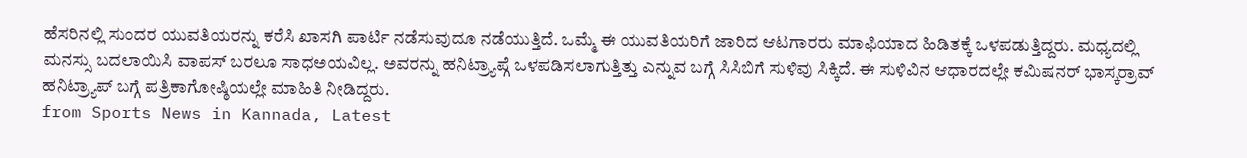ಹೆಸರಿನಲ್ಲಿ ಸುಂದರ ಯುವತಿಯರನ್ನು ಕರೆಸಿ ಖಾಸಗಿ ಪಾರ್ಟಿ ನಡೆಸುವುದೂ ನಡೆಯುತ್ತಿದೆ. ಒಮ್ಮೆ ಈ ಯುವತಿಯರಿಗೆ ಜಾರಿದ ಆಟಗಾರರು ಮಾಫಿಯಾದ ಹಿಡಿತಕ್ಕೆ ಒಳಪಡುತ್ತಿದ್ದರು. ಮಧ್ಯದಲ್ಲಿ ಮನಸ್ಸು ಬದಲಾಯಿಸಿ ವಾಪಸ್ ಬರಲೂ ಸಾಧಅಯವಿಲ್ಲ. ಅವರನ್ನು ಹನಿಟ್ರ್ಯಾಪ್ಗೆ ಒಳಪಡಿಸಲಾಗುತ್ತಿತ್ತು ಎನ್ನುವ ಬಗ್ಗೆ ಸಿಸಿಬಿಗೆ ಸುಳಿವು ಸಿಕ್ಕಿದೆ. ಈ ಸುಳಿವಿನ ಆಧಾರದಲ್ಲೇ ಕಮಿಷನರ್ ಭಾಸ್ಕರ್ರಾವ್ ಹನಿಟ್ರ್ಯಾಪ್ ಬಗ್ಗೆ ಪತ್ರಿಕಾಗೋಷ್ಠಿಯಲ್ಲೇ ಮಾಹಿತಿ ನೀಡಿದ್ದರು.
from Sports News in Kannada, Latest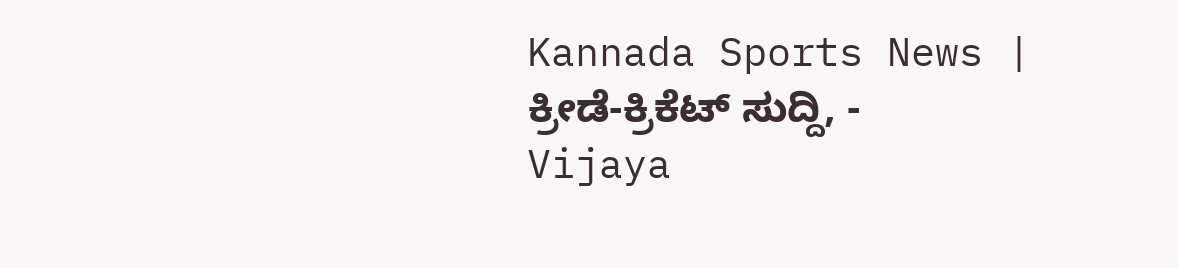Kannada Sports News | ಕ್ರೀಡೆ-ಕ್ರಿಕೆಟ್ ಸುದ್ದಿ, - Vijaya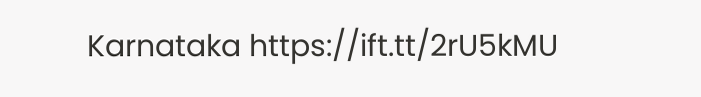Karnataka https://ift.tt/2rU5kMU